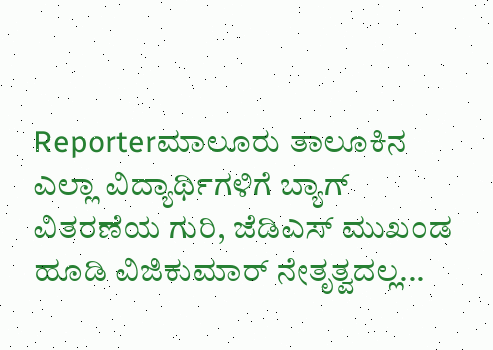Reporterಮಾಲೂರು ತಾಲೂಕಿನ ಎಲ್ಲಾ ವಿದ್ಯಾರ್ಥಿಗಳಿಗೆ ಬ್ಯಾಗ್ ವಿತರಣೆಯ ಗುರಿ, ಜೆಡಿಎಸ್ ಮುಖಂಡ ಹೂಡಿ ವಿಜಿಕುಮಾರ್ ನೇತೃತ್ವದಲ್ಲ...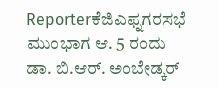Reporterಕೆಜಿಎಫ್ನಗರಸಭೆ ಮುಂಭಾಗ ಆ. 5 ರಂದು ಡಾ. ಬಿ.ಆರ್. ಅಂಬೇಡ್ಕರ್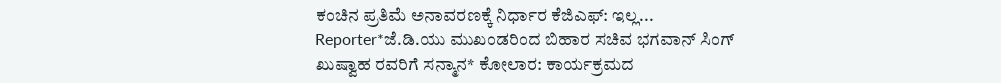ಕಂಚಿನ ಪ್ರತಿಮೆ ಅನಾವರಣಕ್ಕೆ ನಿರ್ಧಾರ ಕೆಜಿಎಫ್: ಇಲ್ಲ...
Reporter*ಜೆ.ಡಿ.ಯು ಮುಖಂಡರಿಂದ ಬಿಹಾರ ಸಚಿವ ಭಗವಾನ್ ಸಿಂಗ್ ಖುಷ್ವಾಹ ರವರಿಗೆ ಸನ್ಮಾನ* ಕೋಲಾರ: ಕಾರ್ಯಕ್ರಮದ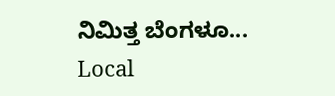ನಿಮಿತ್ತ ಬೆಂಗಳೂ...
Local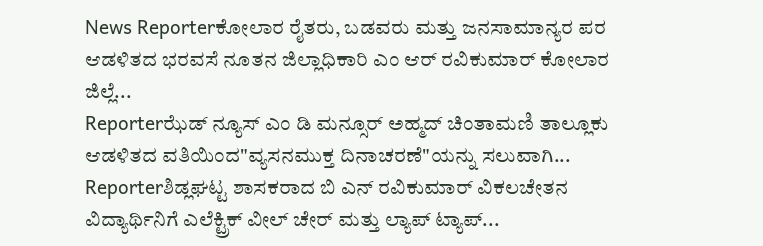News Reporterಕೋಲಾರ ರೈತರು, ಬಡವರು ಮತ್ತು ಜನಸಾಮಾನ್ಯರ ಪರ ಆಡಳಿತದ ಭರವಸೆ ನೂತನ ಜಿಲ್ಲಾಧಿಕಾರಿ ಎಂ ಆರ್ ರವಿಕುಮಾರ್ ಕೋಲಾರ ಜಿಲ್ಲೆ...
Reporterಝೆಡ್ ನ್ಯೂಸ್ ಎಂ ಡಿ ಮನ್ಸೂರ್ ಅಹ್ಮದ್ ಚಿಂತಾಮಣಿ ತಾಲ್ಲೂಕು ಆಡಳಿತದ ವತಿಯಿಂದ"ವ್ಯಸನಮುಕ್ತ ದಿನಾಚರಣೆ"ಯನ್ನು ಸಲುವಾಗಿ...
Reporterಶಿಡ್ಲಘಟ್ಟ ಶಾಸಕರಾದ ಬಿ ಎನ್ ರವಿಕುಮಾರ್ ವಿಕಲಚೇತನ ವಿದ್ಯಾರ್ಥಿನಿಗೆ ಎಲೆಕ್ಟ್ರಿಕ್ ವೀಲ್ ಚೇರ್ ಮತ್ತು ಲ್ಯಾಪ್ ಟ್ಯಾಪ್...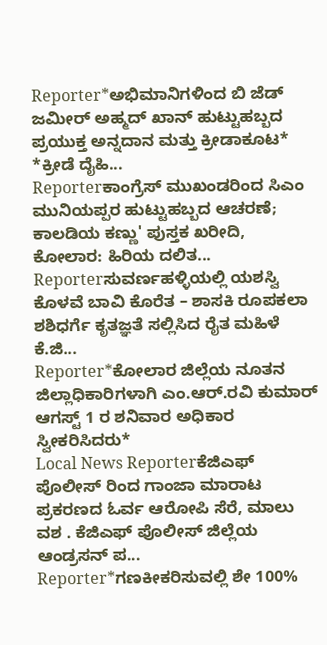Reporter*ಅಭಿಮಾನಿಗಳಿಂದ ಬಿ ಜೆಡ್ ಜಮೀರ್ ಅಹ್ಮದ್ ಖಾನ್ ಹುಟ್ಟುಹಬ್ಬದ ಪ್ರಯುಕ್ತ ಅನ್ನದಾನ ಮತ್ತು ಕ್ರೀಡಾಕೂಟ* *ಕ್ರೀಡೆ ದೈಹಿ...
Reporterಕಾಂಗ್ರೆಸ್ ಮುಖಂಡರಿಂದ ಸಿಎಂ ಮುನಿಯಪ್ಪರ ಹುಟ್ಟುಹಬ್ಬದ ಆಚರಣೆ; ಕಾಲಡಿಯ ಕಣ್ಣು' ಪುಸ್ತಕ ಖರೀದಿ, ಕೋಲಾರ: ಹಿರಿಯ ದಲಿತ...
Reporterಸುವರ್ಣಹಳ್ಳಿಯಲ್ಲಿ ಯಶಸ್ವಿ ಕೊಳವೆ ಬಾವಿ ಕೊರೆತ – ಶಾಸಕಿ ರೂಪಕಲಾ ಶಶಿಧರ್ಗೆ ಕೃತಜ್ಞತೆ ಸಲ್ಲಿಸಿದ ರೈತ ಮಹಿಳೆ ಕೆ.ಜಿ...
Reporter*ಕೋಲಾರ ಜಿಲ್ಲೆಯ ನೂತನ ಜಿಲ್ಲಾಧಿಕಾರಿಗಳಾಗಿ ಎಂ.ಆರ್.ರವಿ ಕುಮಾರ್ ಆಗಸ್ಟ್ 1 ರ ಶನಿವಾರ ಅಧಿಕಾರ ಸ್ವೀಕರಿಸಿದರು*
Local News Reporterಕೆಜಿಎಫ್ ಪೊಲೀಸ್ ರಿಂದ ಗಾಂಜಾ ಮಾರಾಟ ಪ್ರಕರಣದ ಓರ್ವ ಆರೋಪಿ ಸೆರೆ, ಮಾಲು ವಶ . ಕೆಜಿಎಫ್ ಪೊಲೀಸ್ ಜಿಲ್ಲೆಯ ಆಂಡ್ರಸನ್ ಪ...
Reporter*ಗಣಕೀಕರಿಸುವಲ್ಲಿ ಶೇ 100%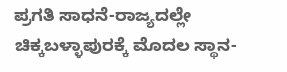ಪ್ರಗತಿ ಸಾಧನೆ-ರಾಜ್ಯದಲ್ಲೇ ಚಿಕ್ಕಬಳ್ಳಾಪುರಕ್ಕೆ ಮೊದಲ ಸ್ಥಾನ-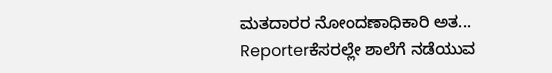ಮತದಾರರ ನೋಂದಣಾಧಿಕಾರಿ ಅತ...
Reporterಕೆಸರಲ್ಲೇ ಶಾಲೆಗೆ ನಡೆಯುವ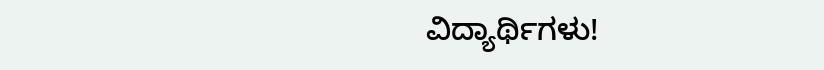ವಿದ್ಯಾರ್ಥಿಗಳು!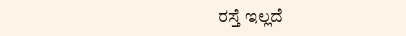ರಸ್ತೆ ಇಲ್ಲದೆ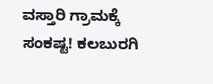ವಸ್ತಾರಿ ಗ್ರಾಮಕ್ಕೆ ಸಂಕಷ್ಟ! ಕಲಬುರಗಿ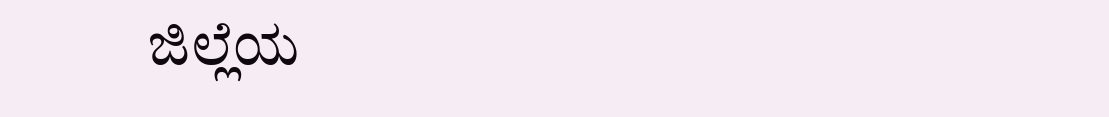ಜಿಲ್ಲೆಯ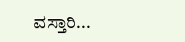ವಸ್ತಾರಿ...